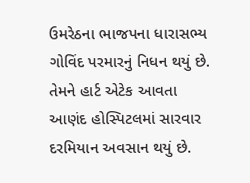ઉમરેઠના ભાજપના ધારાસભ્ય ગોવિંદ પરમારનું નિધન થયું છે.  તેમને હાર્ટ એટેક આવતા આણંદ હોસ્પિટલમાં સારવાર દરમિયાન અવસાન થયું છે.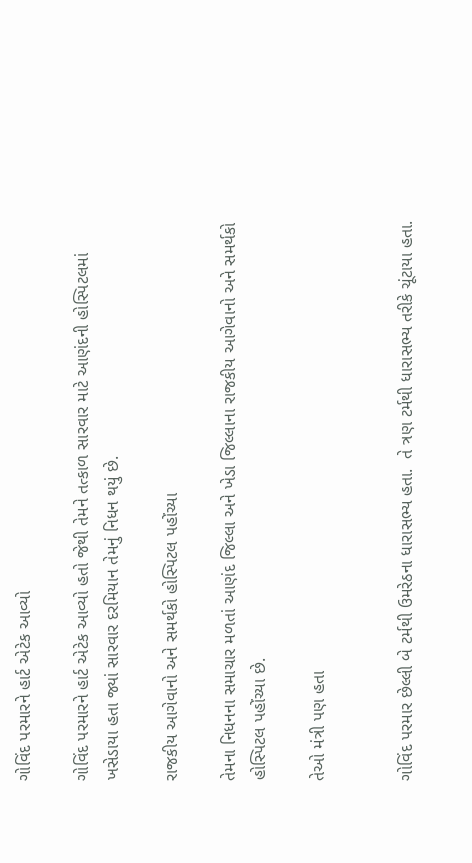ગોવિંદ પરમારને હાર્ટ એટેક આવ્યો

ગોવિંદ પરમારને હાર્ટ એટેક આવ્યો હતો જેથી તેમને તત્કાળ સારવાર માટે આણંદની હોસ્પિટલમાં ખસેડાયા હતા જ્યાં સારવાર દરમિયાન તેમનું નિધન થયું છે.

રાજકીય આગેવાનો અને સમર્થકો હોસ્પિટલ પહોંચ્યા

તેમના નિધનના સમાચાર મળતાં આણંદ જિલ્લા અને ખેડા જિલ્લાના રાજકીય આગેવાનો અને સમર્થકો હોસ્પિટલ પહોંચ્યા છે.

તેઓ મંત્રી પણ હતા


ગોવિંદ પરમાર છેલ્લી બે ટર્મથી ઉમરેઠના ધારાસભ્ય હતા.  તે ત્રણ ટર્મથી ધારાસભ્ય તરીકે ચૂંટાયા હતા.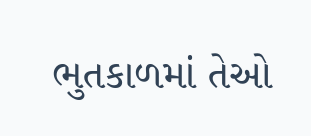ભુતકાળમાં તેઓ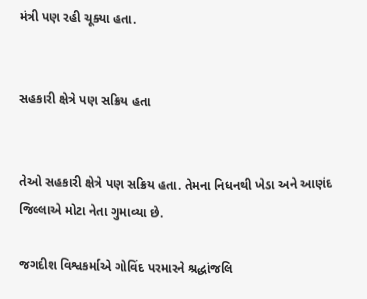મંત્રી પણ રહી ચૂક્યા હતા.


સહકારી ક્ષેત્રે પણ સક્રિય હતા


તેઓ સહકારી ક્ષેત્રે પણ સક્રિય હતા. તેમના નિધનથી ખેડા અને આણંદ જિલ્લાએ મોટા નેતા ગુમાવ્યા છે.

જગદીશ વિશ્વકર્માએ ગોવિંદ પરમારને શ્રદ્ધાંજલિ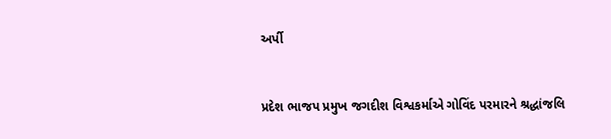અર્પી


પ્રદેશ ભાજપ પ્રમુખ જગદીશ વિશ્વકર્માએ ગોવિંદ પરમારને શ્રદ્ધાંજલિ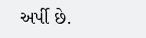અર્પી છે.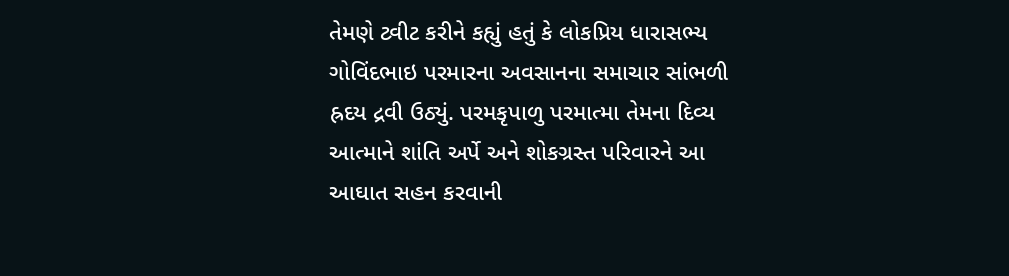તેમણે ટ્વીટ કરીને કહ્યું હતું કે લોકપ્રિય ધારાસભ્ય ગોવિંદભાઇ પરમારના અવસાનના સમાચાર સાંભળી હ્રદય દ્રવી ઉઠ્યું. પરમકૃપાળુ પરમાત્મા તેમના દિવ્ય આત્માને શાંતિ અર્પે અને શોકગ્રસ્ત પરિવારને આ આઘાત સહન કરવાની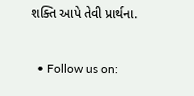શક્તિ આપે તેવી પ્રાર્થના.


  • Follow us on: